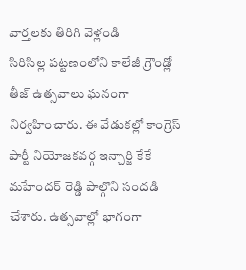వార్తలకు తిరిగి వెళ్లండి
సిరిసిల్ల పట్టణంలోని కాలేజీ గ్రౌండ్లో తీజ్ ఉత్సవాలు ఘనంగా నిర్వహించారు. ఈ వేడుకల్లో కాంగ్రెస్ పార్టీ నియోజకవర్గ ఇన్చార్జి కేకే మహేందర్ రెడ్డి పాల్గొని సందడి చేశారు. ఉత్సవాల్లో భాగంగా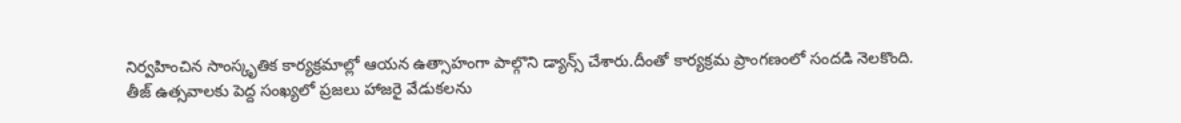నిర్వహించిన సాంస్కృతిక కార్యక్రమాల్లో ఆయన ఉత్సాహంగా పాల్గొని డ్యాన్స్ చేశారు.దీంతో కార్యక్రమ ప్రాంగణంలో సందడి నెలకొంది.
తీజ్ ఉత్సవాలకు పెద్ద సంఖ్యలో ప్రజలు హాజరై వేడుకలను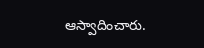ఆస్వాదించారు.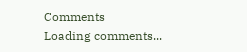Comments
Loading comments...